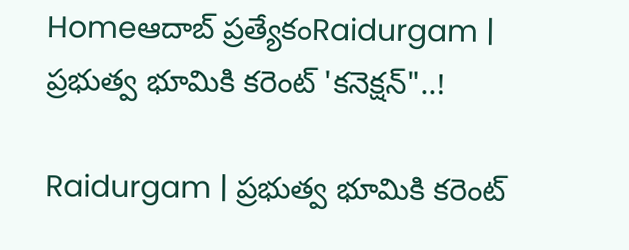Homeఆదాబ్ ప్రత్యేకంRaidurgam | ప్రభుత్వ భూమికి కరెంట్ 'కనెక్షన్"..!

Raidurgam | ప్రభుత్వ భూమికి కరెంట్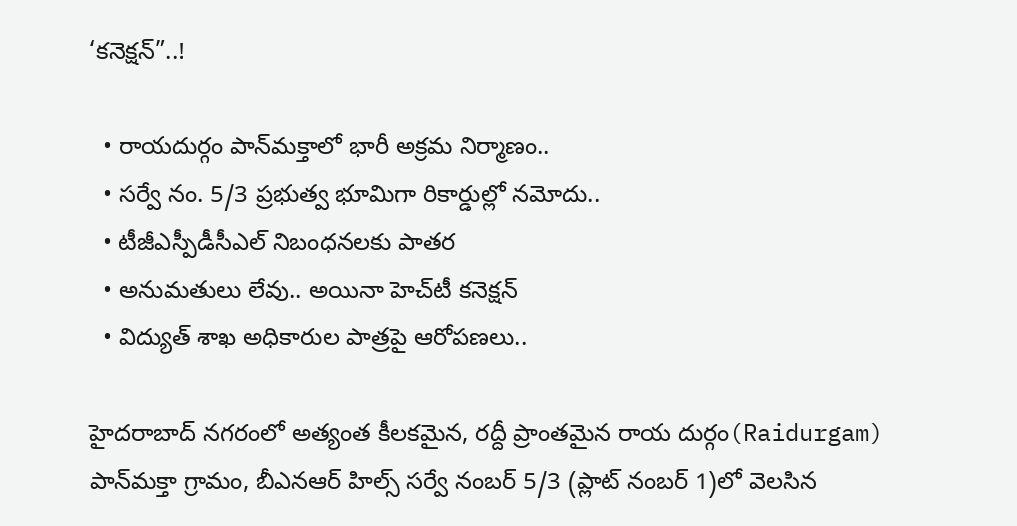‘కనెక్షన్”..!

  • రాయదుర్గం పాన్‌మక్తాలో భారీ అక్రమ నిర్మాణం..
  • సర్వే నం. 5/3 ప్రభుత్వ భూమిగా రికార్డుల్లో నమోదు..
  • టీజీఎస్పీడీసీఎల్ నిబంధనలకు పాతర
  • అనుమతులు లేవు.. అయినా హెచ్‌టీ కనెక్షన్
  • విద్యుత్ శాఖ అధికారుల పాత్రపై ఆరోపణలు..

హైదరాబాద్ నగరంలో అత్యంత కీలకమైన, రద్దీ ప్రాంతమైన రాయ దుర్గం(Raidurgam) పాన్‌మక్తా గ్రామం, బీఎనఆర్ హిల్స్ సర్వే నంబర్ 5/3 (ప్లాట్ నంబర్ 1)లో వెలసిన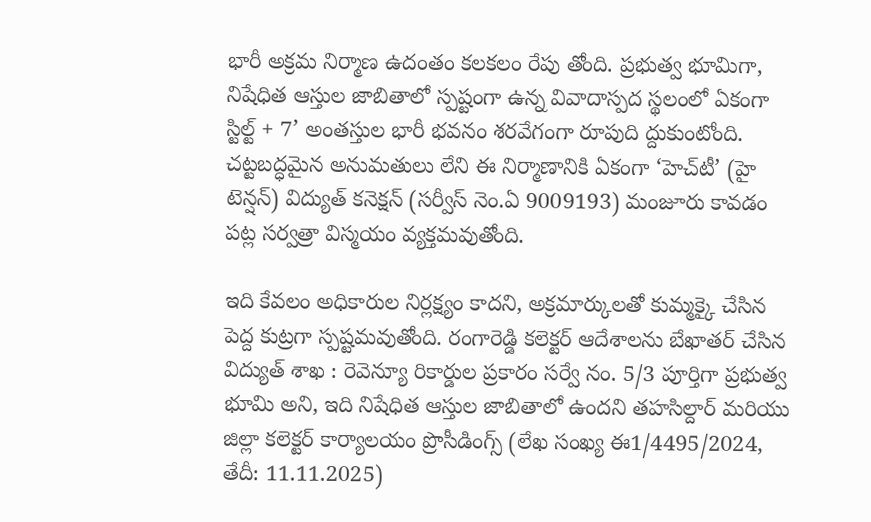భారీ అక్రమ నిర్మాణ ఉదంతం కలకలం రేపు తోంది. ప్రభుత్వ భూమిగా, నిషేధిత ఆస్తుల జాబితాలో స్పష్టంగా ఉన్న వివాదాస్పద స్థలంలో ఏకంగా స్టిల్ట్ + 7’ అంతస్తుల భారీ భవనం శరవేగంగా రూపుది ద్దుకుంటోంది. చట్టబద్ధమైన అనుమతులు లేని ఈ నిర్మాణానికి ఏకంగా ‘హెచ్‌టీ’ (హై టెన్షన్) విద్యుత్ కనెక్షన్ (సర్వీస్ నెం.ఏ 9009193) మంజూరు కావడం పట్ల సర్వత్రా విస్మయం వ్యక్తమవుతోంది.

ఇది కేవలం అధికారుల నిర్లక్ష్యం కాదని, అక్రమార్కులతో కుమ్మక్కై చేసిన పెద్ద కుట్రగా స్పష్టమవుతోంది. రంగారెడ్డి కలెక్టర్ ఆదేశాలను బేఖాతర్ చేసిన విద్యుత్ శాఖ : రెవెన్యూ రికార్డుల ప్రకారం సర్వే నం. 5/3 పూర్తిగా ప్రభుత్వ భూమి అని, ఇది నిషేధిత ఆస్తుల జాబితాలో ఉందని తహసిల్దార్ మరియు జిల్లా కలెక్టర్ కార్యాలయం ప్రొసీడింగ్స్ (లేఖ సంఖ్య ఈ1/4495/2024, తేదీ: 11.11.2025)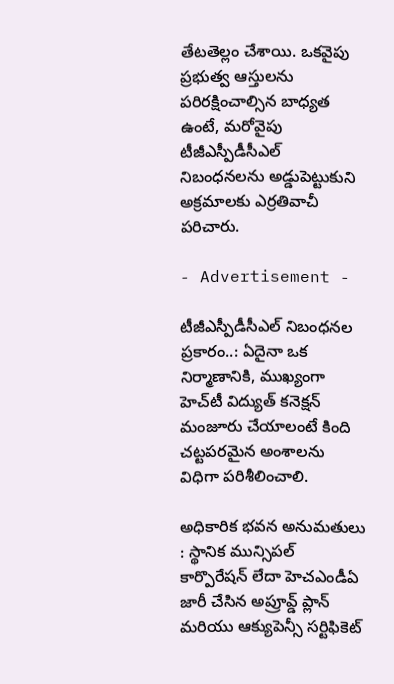తేటతెల్లం చేశాయి. ఒకవైపు ప్రభుత్వ ఆస్తులను పరిరక్షించాల్సిన బాధ్యత ఉంటే, మరోవైపు టీజీఎస్పీడీసీఎల్ నిబంధనలను అడ్డుపెట్టుకుని అక్రమాలకు ఎర్రతివాచీ పరిచారు.

- Advertisement -

టీజీఎస్పీడీసీఎల్ నిబంధనల ప్రకారం..: ఏదైనా ఒక నిర్మాణానికి, ముఖ్యంగా హెచ్‌టీ విద్యుత్ కనెక్షన్ మంజూరు చేయాలంటే కింది చట్టపరమైన అంశాలను విధిగా పరిశీలించాలి.

అధికారిక భవన అనుమతులు : స్థానిక మున్సిపల్ కార్పొరేషన్ లేదా హెచఎండీఏ జారీ చేసిన అప్రూవ్డ్ ప్లాన్ మరియు ఆక్యుపెన్సీ సర్టిఫికెట్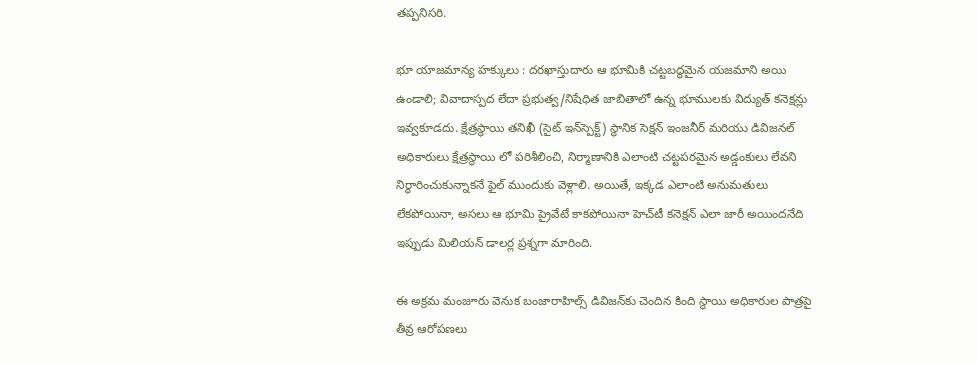తప్పనిసరి.

భూ యాజమాన్య హక్కులు : దరఖాస్తుదారు ఆ భూమికి చట్టబద్ధమైన యజమాని అయి ఉండాలి; వివాదాస్పద లేదా ప్రభుత్వ/నిషేధిత జాబితాలో ఉన్న భూములకు విద్యుత్ కనెక్షన్లు ఇవ్వకూడదు. క్షేత్రస్థాయి తనిఖీ (సైట్ ఇన్‌స్పెక్ట్) స్థానిక సెక్షన్ ఇంజనీర్ మరియు డివిజనల్ అధికారులు క్షేత్రస్థాయి లో పరిశీలించి, నిర్మాణానికి ఎలాంటి చట్టపరమైన అడ్డంకులు లేవని నిర్ధారించుకున్నాకనే ఫైల్ ముందుకు వెళ్లాలి. అయితే, ఇక్కడ ఎలాంటి అనుమతులు లేకపోయినా, అసలు ఆ భూమి ప్రైవేటే కాకపోయినా హెచ్‌టీ కనెక్షన్ ఎలా జారీ అయిందనేది ఇప్పుడు మిలియన్ డాలర్ల ప్రశ్నగా మారింది.

ఈ అక్రమ మంజూరు వెనుక బంజారాహిల్స్ డివిజన్‌కు చెందిన కింది స్థాయి అధికారుల పాత్రపై తీవ్ర ఆరోపణలు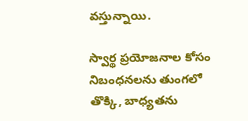వస్తున్నాయి.

స్వార్థ ప్రయోజనాల కోసం నిబంధనలను తుంగలో తొక్కి, బాధ్యతను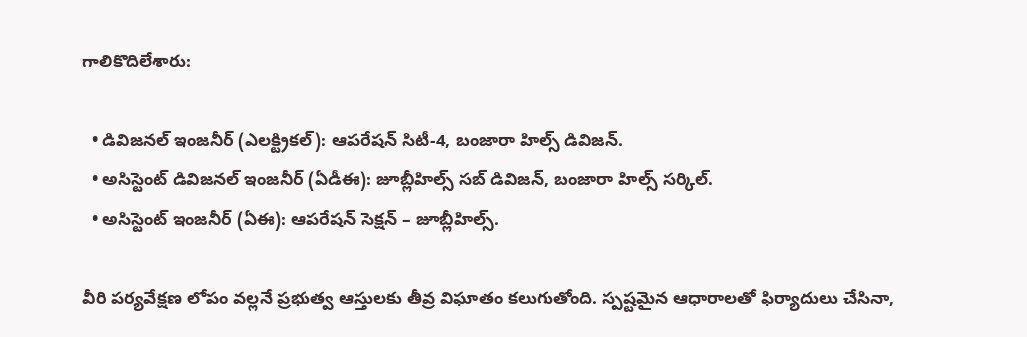గాలికొదిలేశారు:

  • డివిజనల్ ఇంజనీర్ (ఎలక్ట్రికల్): ఆపరేషన్ సిటీ-4, బంజారా హిల్స్ డివిజన్.
  • అసిస్టెంట్ డివిజనల్ ఇంజనీర్ (ఏడీఈ): జూబ్లీహిల్స్ సబ్ డివిజన్, బంజారా హిల్స్ సర్కిల్.
  • అసిస్టెంట్ ఇంజనీర్ (ఏఈ): ఆపరేషన్ సెక్షన్ – జూబ్లీహిల్స్.

వీరి పర్యవేక్షణ లోపం వల్లనే ప్రభుత్వ ఆస్తులకు తీవ్ర విఘాతం కలుగుతోంది. స్పష్టమైన ఆధారాలతో ఫిర్యాదులు చేసినా,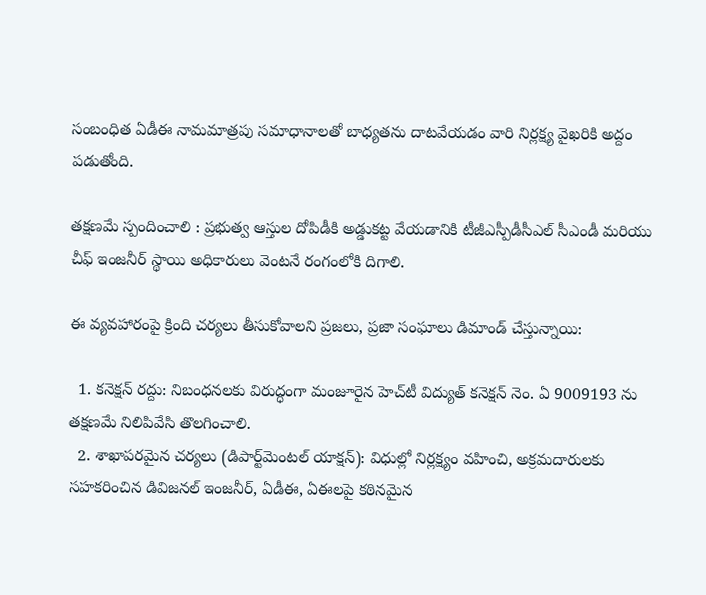సంబంధిత ఏడీఈ నామమాత్రపు సమాధానాలతో బాధ్యతను దాటవేయడం వారి నిర్లక్ష్య వైఖరికి అద్దం పడుతోంది.

తక్షణమే స్పందించాలి : ప్రభుత్వ ఆస్తుల దోపిడీకి అడ్డుకట్ట వేయడానికి టీజీఎస్పీడీసీఎల్ సీఎండీ మరియు చీఫ్ ఇంజనీర్ స్థాయి అధికారులు వెంటనే రంగంలోకి దిగాలి.

ఈ వ్యవహారంపై క్రింది చర్యలు తీసుకోవాలని ప్రజలు, ప్రజా సంఘాలు డిమాండ్ చేస్తున్నాయి:

  1. కనెక్షన్ రద్దు: నిబంధనలకు విరుద్ధంగా మంజూరైన హెచ్‌టీ విద్యుత్ కనెక్షన్ నెం. ఏ 9009193 ను తక్షణమే నిలిపివేసి తొలగించాలి.
  2. శాఖాపరమైన చర్యలు (డిపార్ట్‌మెంటల్ యాక్షన్): విధుల్లో నిర్లక్ష్యం వహించి, అక్రమదారులకు సహకరించిన డివిజనల్ ఇంజనీర్, ఏడీఈ, ఏఈలపై కఠినమైన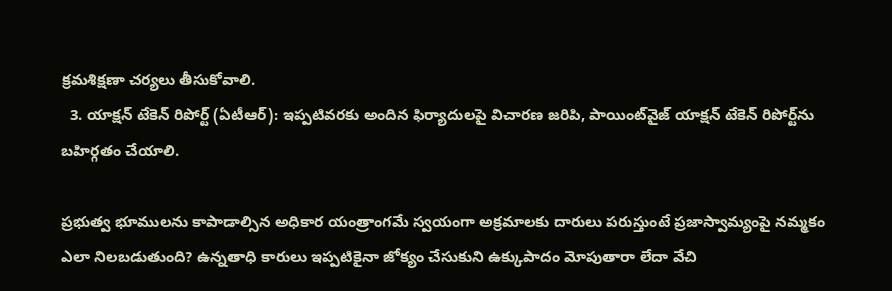క్రమశిక్షణా చర్యలు తీసుకోవాలి.
  3. యాక్షన్ టేకెన్ రిపోర్ట్ (ఏటీఆర్): ఇప్పటివరకు అందిన ఫిర్యాదులపై విచారణ జరిపి, పాయింట్‌వైజ్ యాక్షన్ టేకెన్ రిపోర్ట్‌ను బహిర్గతం చేయాలి.

ప్రభుత్వ భూములను కాపాడాల్సిన అధికార యంత్రాంగమే స్వయంగా అక్రమాలకు దారులు పరుస్తుంటే ప్రజాస్వామ్యంపై నమ్మకం ఎలా నిలబడుతుంది? ఉన్నతాధి కారులు ఇప్పటికైనా జోక్యం చేసుకుని ఉక్కుపాదం మోపుతారా లేదా వేచి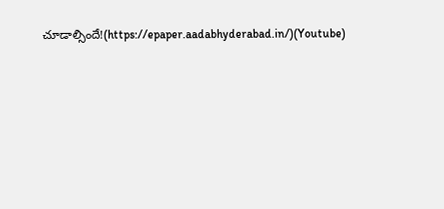చూడాల్సిందే!(https://epaper.aadabhyderabad.in/)(Youtube)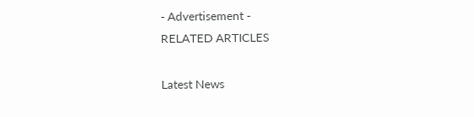- Advertisement -
RELATED ARTICLES

Latest News